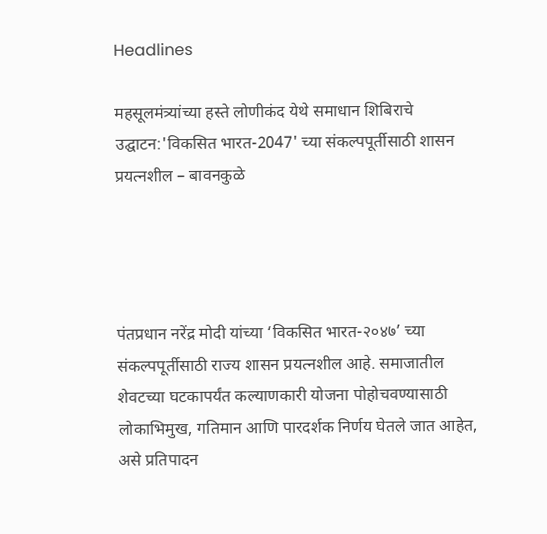Headlines

महसूलमंत्र्यांच्या हस्ते लोणीकंद येथे समाधान शिबिराचे उद्घाटन:'विकसित भारत-2047' च्या संकल्पपूर्तीसाठी शासन प्रयत्नशील – बावनकुळे




पंतप्रधान नरेंद्र मोदी यांच्या ‘विकसित भारत-२०४७’ च्या संकल्पपूर्तीसाठी राज्य शासन प्रयत्नशील आहे. समाजातील शेवटच्या घटकापर्यंत कल्याणकारी योजना पोहोचवण्यासाठी लोकाभिमुख, गतिमान आणि पारदर्शक निर्णय घेतले जात आहेत, असे प्रतिपादन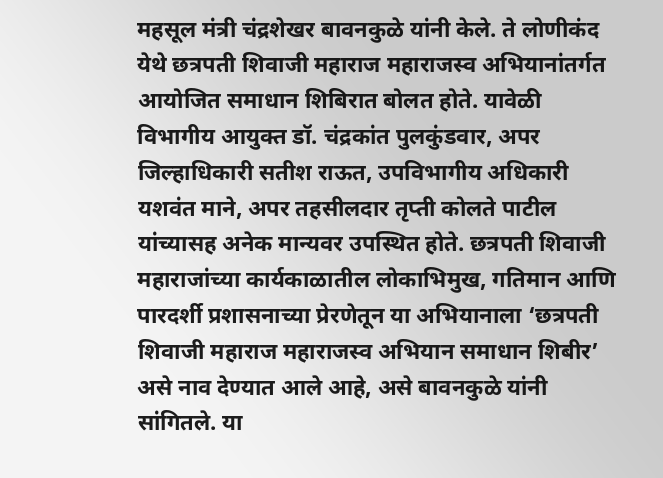महसूल मंत्री चंद्रशेखर बावनकुळे यांनी केले. ते लोणीकंद येथे छत्रपती शिवाजी महाराज महाराजस्व अभियानांतर्गत आयोजित समाधान शिबिरात बोलत होते. यावेळी विभागीय आयुक्त डॉ. चंद्रकांत पुलकुंडवार, अपर जिल्हाधिकारी सतीश राऊत, उपविभागीय अधिकारी यशवंत माने, अपर तहसीलदार तृप्ती कोलते पाटील यांच्यासह अनेक मान्यवर उपस्थित होते. छत्रपती शिवाजी महाराजांच्या कार्यकाळातील लोकाभिमुख, गतिमान आणि पारदर्शी प्रशासनाच्या प्रेरणेतून या अभियानाला ‘छत्रपती शिवाजी महाराज महाराजस्व अभियान समाधान शिबीर’ असे नाव देण्यात आले आहे, असे बावनकुळे यांनी सांगितले. या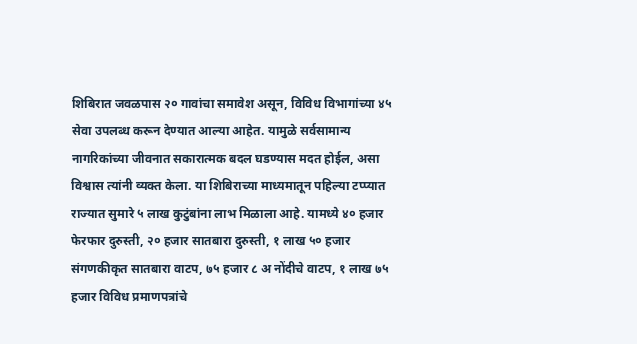शिबिरात जवळपास २० गावांचा समावेश असून, विविध विभागांच्या ४५ सेवा उपलब्ध करून देण्यात आल्या आहेत. यामुळे सर्वसामान्य नागरिकांच्या जीवनात सकारात्मक बदल घडण्यास मदत होईल, असा विश्वास त्यांनी व्यक्त केला. या शिबिराच्या माध्यमातून पहिल्या टप्प्यात राज्यात सुमारे ५ लाख कुटुंबांना लाभ मिळाला आहे. यामध्ये ४० हजार फेरफार दुरुस्ती, २० हजार सातबारा दुरुस्ती, १ लाख ५० हजार संगणकीकृत सातबारा वाटप, ७५ हजार ८ अ नोंदीचे वाटप, १ लाख ७५ हजार विविध प्रमाणपत्रांचे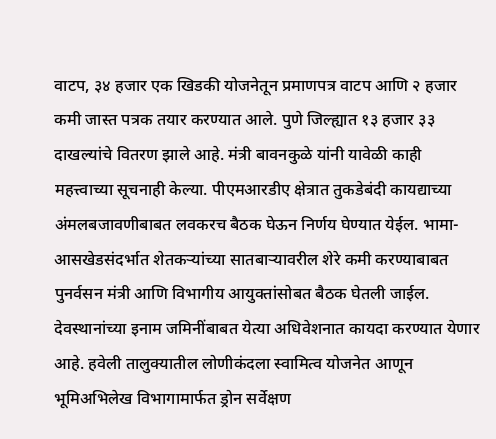वाटप, ३४ हजार एक खिडकी योजनेतून प्रमाणपत्र वाटप आणि २ हजार कमी जास्त पत्रक तयार करण्यात आले. पुणे जिल्ह्यात १३ हजार ३३ दाखल्यांचे वितरण झाले आहे. मंत्री बावनकुळे यांनी यावेळी काही महत्त्वाच्या सूचनाही केल्या. पीएमआरडीए क्षेत्रात तुकडेबंदी कायद्याच्या अंमलबजावणीबाबत लवकरच बैठक घेऊन निर्णय घेण्यात येईल. भामा-आसखेडसंदर्भात शेतकऱ्यांच्या सातबाऱ्यावरील शेरे कमी करण्याबाबत पुनर्वसन मंत्री आणि विभागीय आयुक्तांसोबत बैठक घेतली जाईल. देवस्थानांच्या इनाम जमिनींबाबत येत्या अधिवेशनात कायदा करण्यात येणार आहे. हवेली तालुक्यातील लोणीकंदला स्वामित्व योजनेत आणून भूमिअभिलेख विभागामार्फत ड्रोन सर्वेक्षण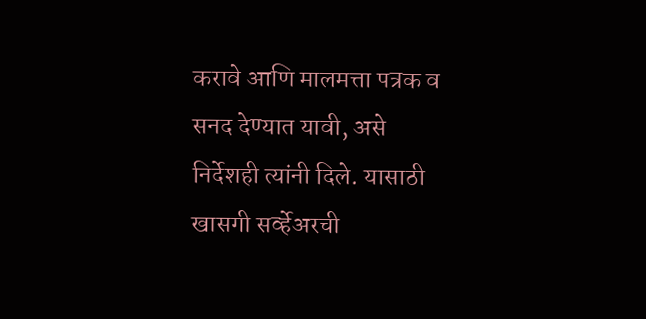करावे आणि मालमत्ता पत्रक व सनद देण्यात यावी, असे निर्देशही त्यांनी दिले. यासाठी खासगी सर्व्हेअरची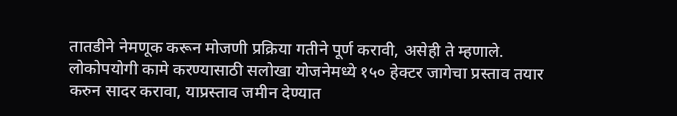तातडीने नेमणूक करून मोजणी प्रक्रिया गतीने पूर्ण करावी, असेही ते म्हणाले. लोकोपयोगी कामे करण्यासाठी सलोखा योजनेमध्ये १५० हेक्टर जागेचा प्रस्ताव तयार करुन सादर करावा, याप्रस्ताव जमीन देण्यात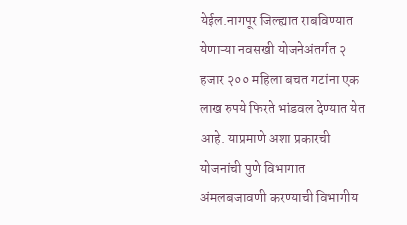येईल.नागपूर जिल्ह्यात राबविण्यात येणाऱ्या नवसखी योजनेअंतर्गत २ हजार २०० महिला बचत गटांना एक लाख रुपये फिरते भांडवल देण्यात येत आहे. याप्रमाणे अशा प्रकारची योजनांची पुणे विभागात अंमलबजावणी करण्याची विभागीय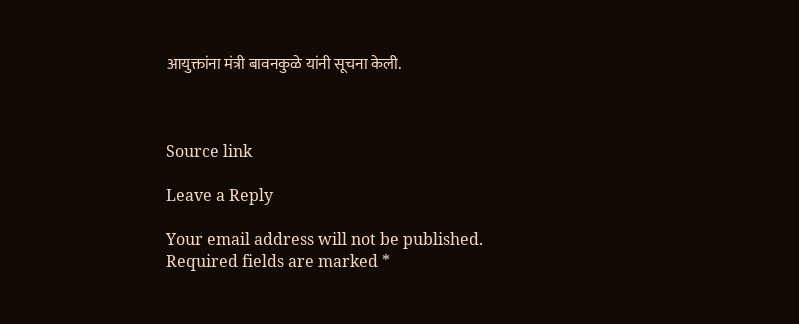आयुक्तांना मंत्री बावनकुळे यांनी सूचना केली.



Source link

Leave a Reply

Your email address will not be published. Required fields are marked *